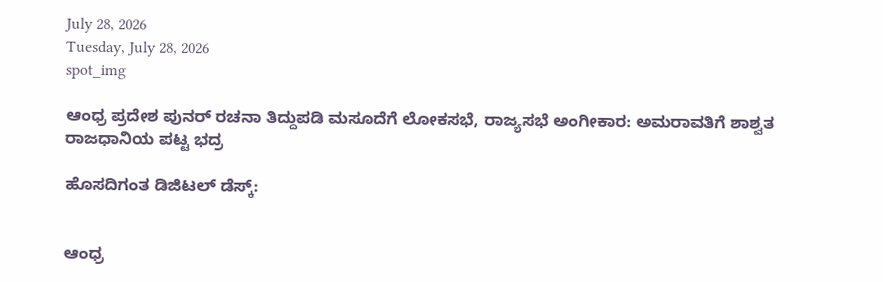July 28, 2026
Tuesday, July 28, 2026
spot_img

ಆಂಧ್ರ ಪ್ರದೇಶ ಪುನರ್ ರಚನಾ ತಿದ್ದುಪಡಿ ಮಸೂದೆಗೆ ಲೋಕಸಭೆ, ರಾಜ್ಯಸಭೆ ಅಂಗೀಕಾರ: ಅಮರಾವತಿಗೆ ಶಾಶ್ವತ ರಾಜಧಾನಿಯ ಪಟ್ಟ ಭದ್ರ

ಹೊಸದಿಗಂತ ಡಿಜಿಟಲ್ ಡೆಸ್ಕ್:


ಆಂಧ್ರ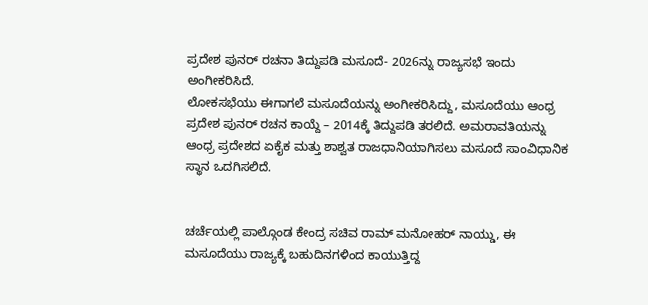ಪ್ರದೇಶ ಪುನರ್ ರಚನಾ ತಿದ್ದುಪಡಿ ಮಸೂದೆ- 2026ನ್ನು ರಾಜ್ಯಸಭೆ ಇಂದು ಅಂಗೀಕರಿಸಿದೆ.
ಲೋಕಸಭೆಯು ಈಗಾಗಲೆ ಮಸೂದೆಯನ್ನು ಅಂಗೀಕರಿಸಿದ್ದು, ಮಸೂದೆಯು ಆಂಧ್ರ ಪ್ರದೇಶ ಪುನರ್ ರಚನ ಕಾಯ್ದೆ – 2014ಕ್ಕೆ ತಿದ್ದುಪಡಿ ತರಲಿದೆ. ಅಮರಾವತಿಯನ್ನು ಆಂಧ್ರ ಪ್ರದೇಶದ ಏಕೈಕ ಮತ್ತು ಶಾಶ್ವತ ರಾಜಧಾನಿಯಾಗಿಸಲು ಮಸೂದೆ ಸಾಂವಿಧಾನಿಕ ಸ್ಥಾನ ಒದಗಿಸಲಿದೆ.


ಚರ್ಚೆಯಲ್ಲಿ ಪಾಲ್ಗೊಂಡ ಕೇಂದ್ರ ಸಚಿವ ರಾಮ್ ಮನೋಹರ್ ನಾಯ್ಡು, ಈ ಮಸೂದೆಯು ರಾಜ್ಯಕ್ಕೆ ಬಹುದಿನಗಳಿಂದ ಕಾಯುತ್ತಿದ್ದ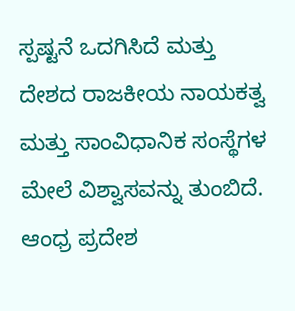ಸ್ಪಷ್ಟನೆ ಒದಗಿಸಿದೆ ಮತ್ತು ದೇಶದ ರಾಜಕೀಯ ನಾಯಕತ್ವ ಮತ್ತು ಸಾಂವಿಧಾನಿಕ ಸಂಸ್ಥೆಗಳ ಮೇಲೆ ವಿಶ್ವಾಸವನ್ನು ತುಂಬಿದೆ. ಆಂಧ್ರ ಪ್ರದೇಶ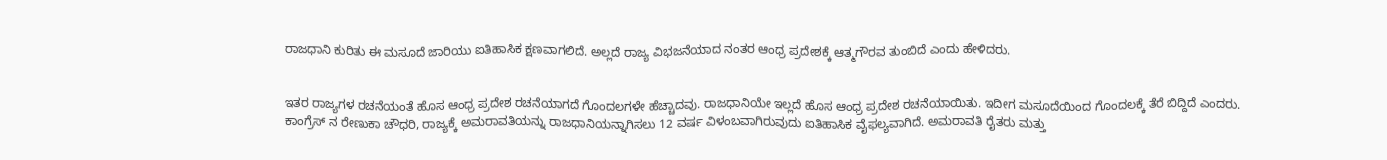ರಾಜಧಾನಿ ಕುರಿತು ಈ ಮಸೂದೆ ಜಾರಿಯು ಐತಿಹಾಸಿಕ ಕ್ಷಣವಾಗಲಿದೆ. ಅಲ್ಲದೆ ರಾಜ್ಯ ವಿಭಜನೆಯಾದ ನಂತರ ಆಂಧ್ರ ಪ್ರದೇಶಕ್ಕೆ ಆತ್ಮಗೌರವ ತುಂಬಿದೆ ಎಂದು ಹೇಳಿದರು.


ಇತರ ರಾಜ್ಯಗಳ ರಚನೆಯಂತೆ ಹೊಸ ಆಂಧ್ರ ಪ್ರದೇಶ ರಚನೆಯಾಗದೆ ಗೊಂದಲಗಳೇ ಹೆಚ್ಚಾದವು. ರಾಜಧಾನಿಯೇ ಇಲ್ಲದೆ ಹೊಸ ಆಂಧ್ರ ಪ್ರದೇಶ ರಚನೆಯಾಯಿತು. ಇದೀಗ ಮಸೂದೆಯಿಂದ ಗೊಂದಲಕ್ಕೆ ತೆರೆ ಬಿದ್ದಿದೆ ಎಂದರು. ಕಾಂಗ್ರೆಸ್ ನ ರೇಣುಕಾ ಚೌಧರಿ, ರಾಜ್ಯಕ್ಕೆ ಅಮರಾವತಿಯನ್ನು ರಾಜಧಾನಿಯನ್ನಾಗಿಸಲು 12 ವರ್ಷ ವಿಳಂಬವಾಗಿರುವುದು ಐತಿಹಾಸಿಕ ವೈಫಲ್ಯವಾಗಿದೆ. ಅಮರಾವತಿ ರೈತರು ಮತ್ತು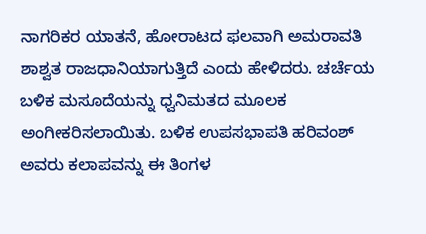ನಾಗರಿಕರ ಯಾತನೆ, ಹೋರಾಟದ ಫಲವಾಗಿ ಅಮರಾವತಿ ಶಾಶ್ವತ ರಾಜಧಾನಿಯಾಗುತ್ತಿದೆ ಎಂದು ಹೇಳಿದರು. ಚರ್ಚೆಯ ಬಳಿಕ ಮಸೂದೆಯನ್ನು ಧ್ವನಿಮತದ ಮೂಲಕ ಅಂಗೀಕರಿಸಲಾಯಿತು. ಬಳಿಕ ಉಪಸಭಾಪತಿ ಹರಿವಂಶ್ ಅವರು ಕಲಾಪವನ್ನು ಈ ತಿಂಗಳ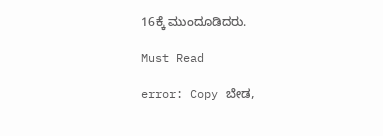16ಕ್ಕೆ ಮುಂದೂಡಿದರು.

Must Read

error: Copy ಬೇಡ,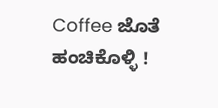Coffee ಜೊತೆ ಹಂಚಿಕೊಳ್ಳಿ !